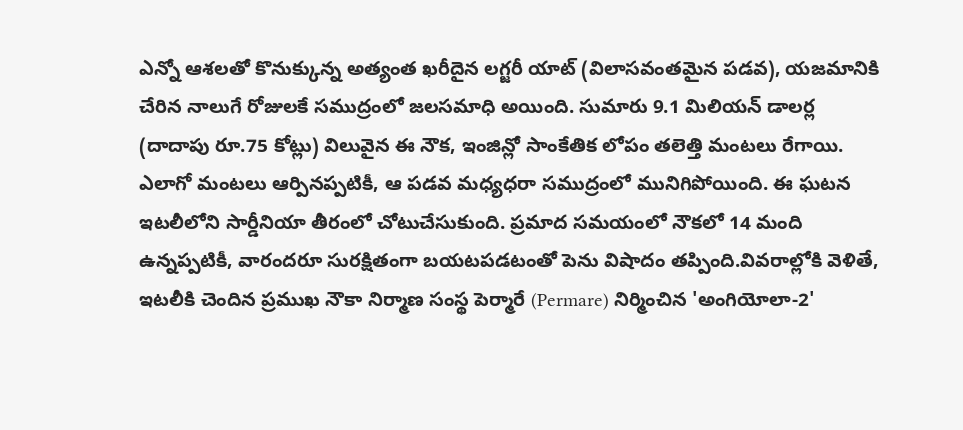ఎన్నో ఆశలతో కొనుక్కున్న అత్యంత ఖరీదైన లగ్జరీ యాట్ (విలాసవంతమైన పడవ), యజమానికి చేరిన నాలుగే రోజులకే సముద్రంలో జలసమాధి అయింది. సుమారు 9.1 మిలియన్ డాలర్ల (దాదాపు రూ.75 కోట్లు) విలువైన ఈ నౌక, ఇంజిన్లో సాంకేతిక లోపం తలెత్తి మంటలు రేగాయి. ఎలాగో మంటలు ఆర్పినప్పటికీ, ఆ పడవ మధ్యధరా సముద్రంలో మునిగిపోయింది. ఈ ఘటన ఇటలీలోని సార్డీనియా తీరంలో చోటుచేసుకుంది. ప్రమాద సమయంలో నౌకలో 14 మంది ఉన్నప్పటికీ, వారందరూ సురక్షితంగా బయటపడటంతో పెను విషాదం తప్పింది.వివరాల్లోకి వెళితే, ఇటలీకి చెందిన ప్రముఖ నౌకా నిర్మాణ సంస్థ పెర్మారే (Permare) నిర్మించిన 'అంగియోలా-2'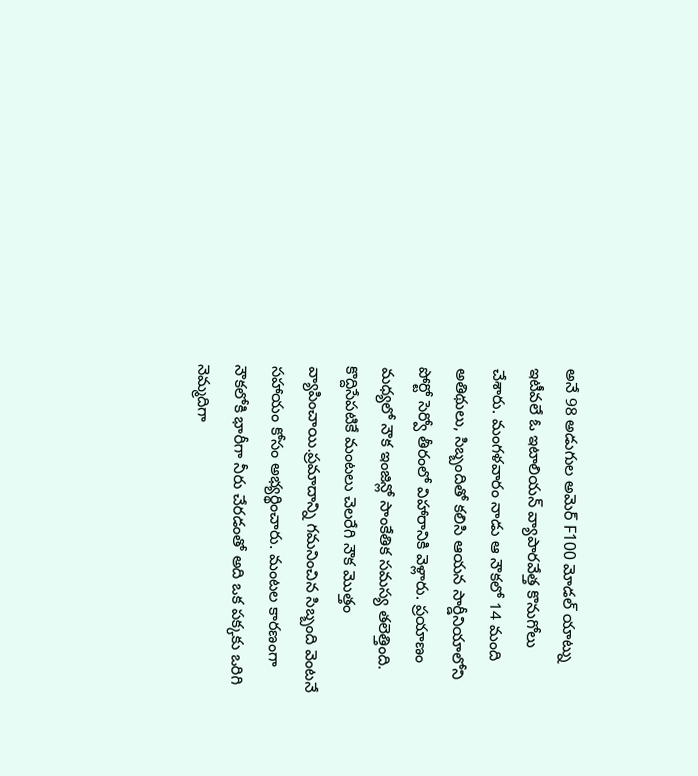అనే 98 అడుగుల అమెర్ F100 మోడల్ యాట్ను ఇటీవలే ఓ ఇటాలియన్ వ్యాపారవేత్త కొనుగోలు చేశారు. మంగళవారం నాడు ఆ నౌకలో 14 మంది అతిథులు, సిబ్బందితో కలిసి ఆయన సార్డీనియాలోని పోర్టో సెర్వో తీరంలో విహారానికి వెళ్లారు. ప్రయాణం మధ్యలో నౌక ఇంజిన్లో సాంకేతిక సమస్య తలెత్తింది. కొద్దిసేపటికే మంటలు చెలరేగి నౌక మొత్తం వ్యాపించాయి.ప్రమాదాన్ని గమనించిన సిబ్బంది వెంటనే సహాయం కోసం అభ్యర్థించారు. మంటల కారణంగా నౌకలోకి భారీగా నీరు చేరడంతో అది ఒక పక్కకు ఒరిగి నెమ్మదిగా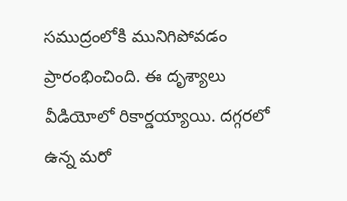సముద్రంలోకి మునిగిపోవడం ప్రారంభించింది. ఈ దృశ్యాలు వీడియోలో రికార్డయ్యాయి. దగ్గరలో ఉన్న మరో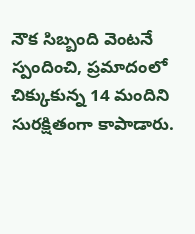నౌక సిబ్బంది వెంటనే స్పందించి, ప్రమాదంలో చిక్కుకున్న 14 మందిని సురక్షితంగా కాపాడారు.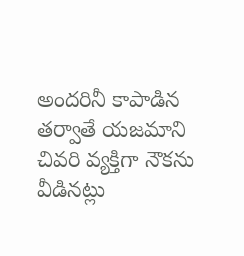అందరినీ కాపాడిన తర్వాతే యజమాని చివరి వ్యక్తిగా నౌకను వీడినట్లు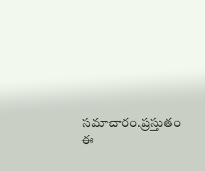సమాచారం.ప్రస్తుతం ఈ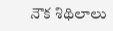నౌక శిథిలాలు